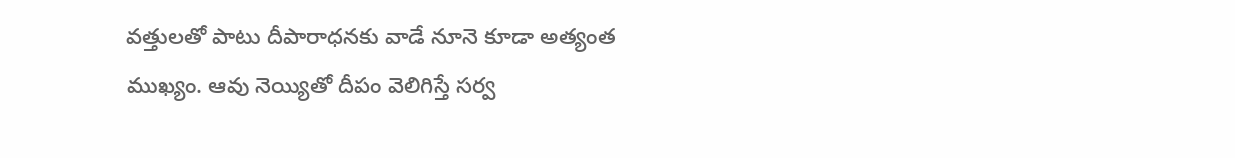వత్తులతో పాటు దీపారాధనకు వాడే నూనె కూడా అత్యంత ముఖ్యం. ఆవు నెయ్యితో దీపం వెలిగిస్తే సర్వ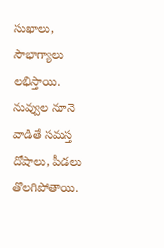సుఖాలు, సౌభాగ్యాలు లభిస్తాయి. నువ్వుల నూనె వాడితే సమస్త దోషాలు, పీడలు తొలగిపోతాయి.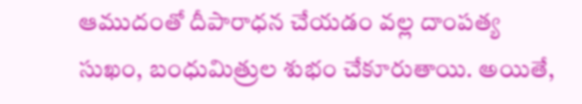ఆముదంతో దీపారాధన చేయడం వల్ల దాంపత్య సుఖం, బంధుమిత్రుల శుభం చేకూరుతాయి. అయితే,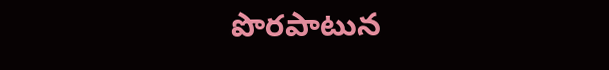పొరపాటున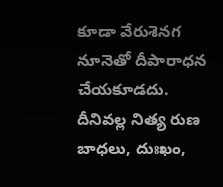కూడా వేరుశెనగ నూనెతో దీపారాధన చేయకూడదు. దీనివల్ల నిత్య రుణ బాధలు, దుఃఖం,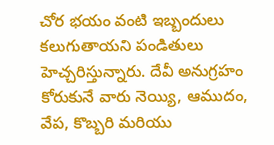చోర భయం వంటి ఇబ్బందులు కలుగుతాయని పండితులు హెచ్చరిస్తున్నారు. దేవీ అనుగ్రహం కోరుకునే వారు నెయ్యి, ఆముదం, వేప, కొబ్బరి మరియు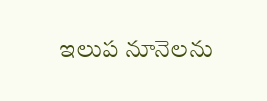ఇలుప నూనెలను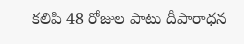కలిపి 48 రోజుల పాటు దీపారాధన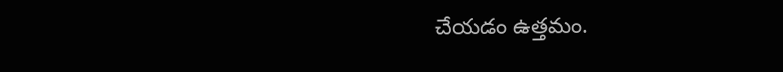చేయడం ఉత్తమం.